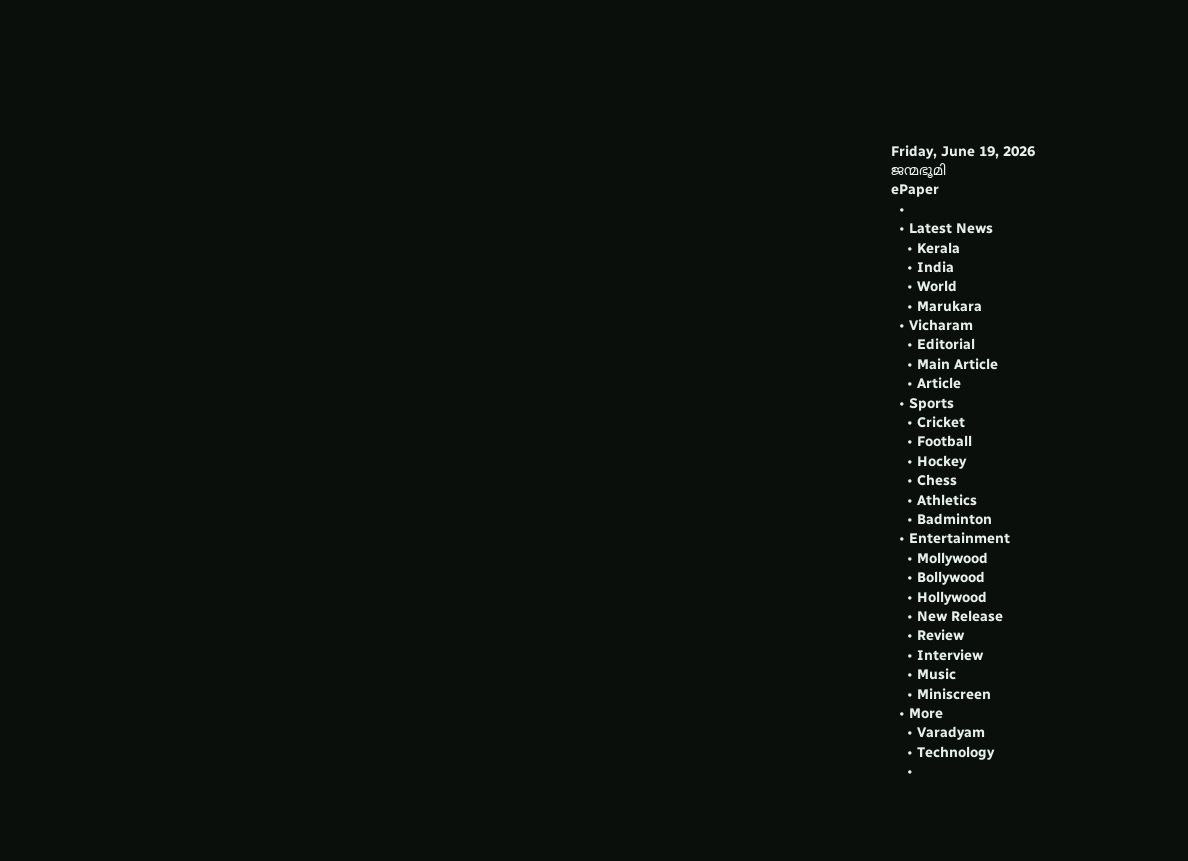Friday, June 19, 2026
ജന്മഭൂമി
ePaper
  •
  • Latest News
    • Kerala
    • India
    • World
    • Marukara
  • Vicharam
    • Editorial
    • Main Article
    • Article
  • Sports
    • Cricket
    • Football
    • Hockey
    • Chess
    • Athletics
    • Badminton
  • Entertainment
    • Mollywood
    • Bollywood
    • Hollywood
    • New Release
    • Review
    • Interview
    • Music
    • Miniscreen
  • More
    • Varadyam
    • Technology
    •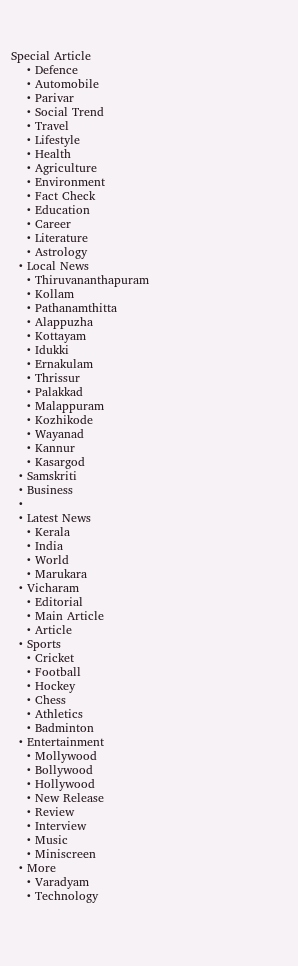Special Article
    • Defence
    • Automobile
    • Parivar
    • Social Trend
    • Travel
    • Lifestyle
    • Health
    • Agriculture
    • Environment
    • Fact Check
    • Education
    • Career
    • Literature
    • Astrology
  • Local News
    • Thiruvananthapuram
    • Kollam
    • Pathanamthitta
    • Alappuzha
    • Kottayam
    • Idukki
    • Ernakulam
    • Thrissur
    • Palakkad
    • Malappuram
    • Kozhikode
    • Wayanad
    • Kannur
    • Kasargod
  • Samskriti
  • Business
  •
  • Latest News
    • Kerala
    • India
    • World
    • Marukara
  • Vicharam
    • Editorial
    • Main Article
    • Article
  • Sports
    • Cricket
    • Football
    • Hockey
    • Chess
    • Athletics
    • Badminton
  • Entertainment
    • Mollywood
    • Bollywood
    • Hollywood
    • New Release
    • Review
    • Interview
    • Music
    • Miniscreen
  • More
    • Varadyam
    • Technology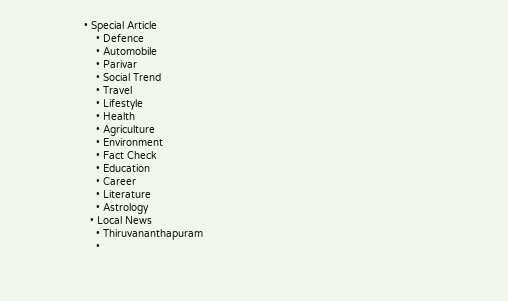• Special Article
    • Defence
    • Automobile
    • Parivar
    • Social Trend
    • Travel
    • Lifestyle
    • Health
    • Agriculture
    • Environment
    • Fact Check
    • Education
    • Career
    • Literature
    • Astrology
  • Local News
    • Thiruvananthapuram
    •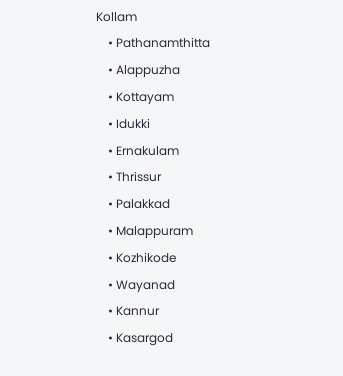Kollam
    • Pathanamthitta
    • Alappuzha
    • Kottayam
    • Idukki
    • Ernakulam
    • Thrissur
    • Palakkad
    • Malappuram
    • Kozhikode
    • Wayanad
    • Kannur
    • Kasargod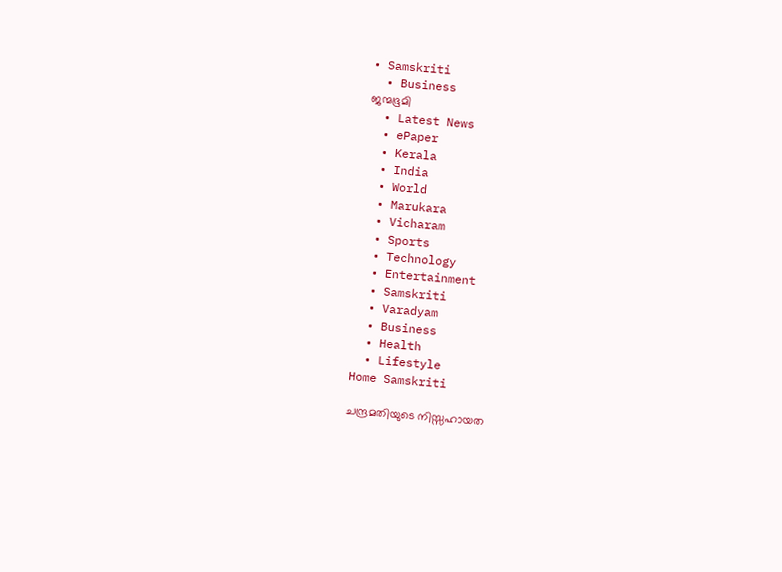• Samskriti
  • Business
ജന്മഭൂമി
  • Latest News
  • ePaper
  • Kerala
  • India
  • World
  • Marukara
  • Vicharam
  • Sports
  • Technology
  • Entertainment
  • Samskriti
  • Varadyam
  • Business
  • Health
  • Lifestyle
Home Samskriti

ചന്ദ്രമതിയുടെ നിസ്സഹായത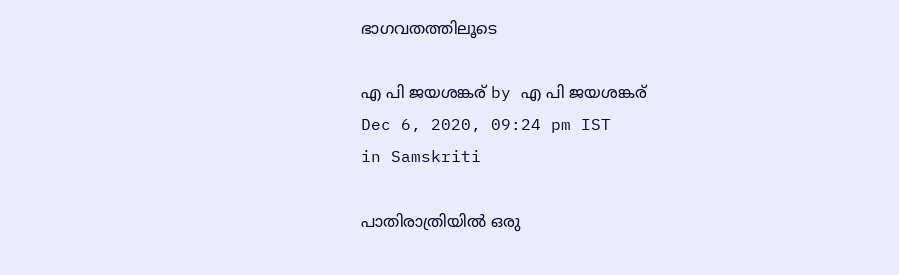ഭാഗവതത്തിലൂടെ

എ പി ജയശങ്കര് by എ പി ജയശങ്കര്
Dec 6, 2020, 09:24 pm IST
in Samskriti

പാതിരാത്രിയില്‍ ഒരു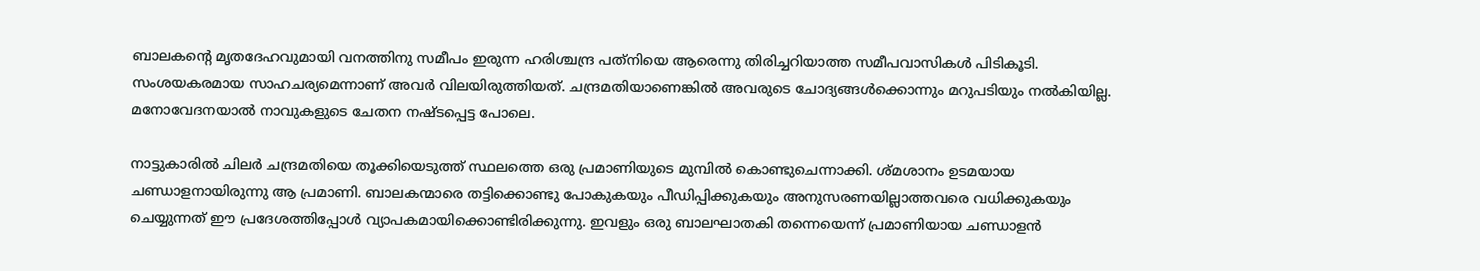ബാലകന്റെ മൃതദേഹവുമായി വനത്തിനു സമീപം ഇരുന്ന ഹരിശ്ചന്ദ്ര പത്‌നിയെ ആരെന്നു തിരിച്ചറിയാത്ത സമീപവാസികള്‍ പിടികൂടി. സംശയകരമായ സാഹചര്യമെന്നാണ് അവര്‍ വിലയിരുത്തിയത്. ചന്ദ്രമതിയാണെങ്കില്‍ അവരുടെ ചോദ്യങ്ങള്‍ക്കൊന്നും മറുപടിയും നല്‍കിയില്ല. മനോവേദനയാല്‍ നാവുകളുടെ ചേതന നഷ്ടപ്പെട്ട പോലെ.

നാട്ടുകാരില്‍ ചിലര്‍ ചന്ദ്രമതിയെ തൂക്കിയെടുത്ത് സ്ഥലത്തെ ഒരു പ്രമാണിയുടെ മുമ്പില്‍ കൊണ്ടുചെന്നാക്കി. ശ്മശാനം ഉടമയായ ചണ്ഡാളനായിരുന്നു ആ പ്രമാണി. ബാലകന്മാരെ തട്ടിക്കൊണ്ടു പോകുകയും പീഡിപ്പിക്കുകയും അനുസരണയില്ലാത്തവരെ വധിക്കുകയും ചെയ്യുന്നത് ഈ പ്രദേശത്തിപ്പോള്‍ വ്യാപകമായിക്കൊണ്ടിരിക്കുന്നു. ഇവളും ഒരു ബാലഘാതകി തന്നെയെന്ന് പ്രമാണിയായ ചണ്ഡാളന്‍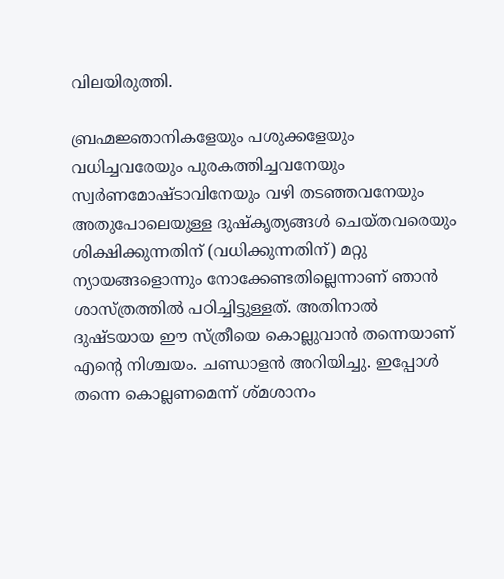വിലയിരുത്തി.

ബ്രഹ്മജ്ഞാനികളേയും പശുക്കളേയും വധിച്ചവരേയും പുരകത്തിച്ചവനേയും സ്വര്‍ണമോഷ്ടാവിനേയും വഴി തടഞ്ഞവനേയും അതുപോലെയുള്ള ദുഷ്‌കൃത്യങ്ങള്‍ ചെയ്തവരെയും ശിക്ഷിക്കുന്നതിന് (വധിക്കുന്നതിന്) മറ്റു ന്യായങ്ങളൊന്നും നോക്കേണ്ടതില്ലെന്നാണ് ഞാന്‍ ശാസ്ത്രത്തില്‍ പഠിച്ചിട്ടുള്ളത്. അതിനാല്‍ ദുഷ്ടയായ ഈ സ്ത്രീയെ കൊല്ലുവാന്‍ തന്നെയാണ് എന്റെ നിശ്ചയം. ചണ്ഡാളന്‍ അറിയിച്ചു. ഇപ്പോള്‍ തന്നെ കൊല്ലണമെന്ന് ശ്മശാനം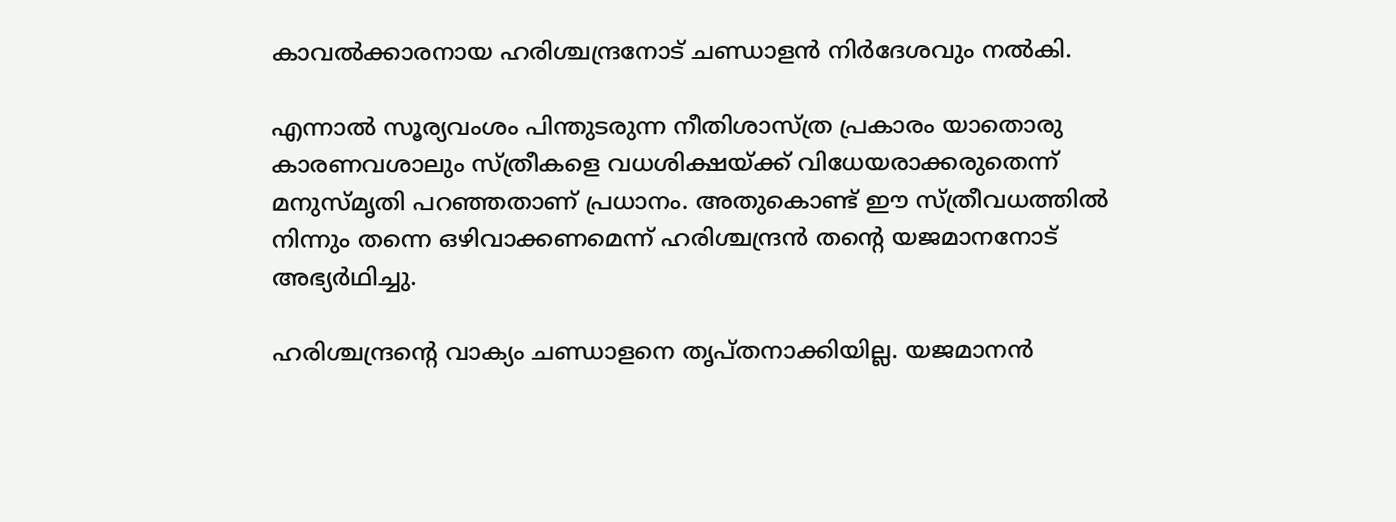കാവല്‍ക്കാരനായ ഹരിശ്ചന്ദ്രനോട് ചണ്ഡാളന്‍ നിര്‍ദേശവും നല്‍കി.

എന്നാല്‍ സൂര്യവംശം പിന്തുടരുന്ന നീതിശാസ്ത്ര പ്രകാരം യാതൊരു കാരണവശാലും സ്ത്രീകളെ വധശിക്ഷയ്‌ക്ക് വിധേയരാക്കരുതെന്ന് മനുസ്മൃതി പറഞ്ഞതാണ് പ്രധാനം. അതുകൊണ്ട് ഈ സ്ത്രീവധത്തില്‍ നിന്നും തന്നെ ഒഴിവാക്കണമെന്ന് ഹരിശ്ചന്ദ്രന്‍ തന്റെ യജമാനനോട് അഭ്യര്‍ഥിച്ചു.

ഹരിശ്ചന്ദ്രന്റെ വാക്യം ചണ്ഡാളനെ തൃപ്തനാക്കിയില്ല. യജമാനന്‍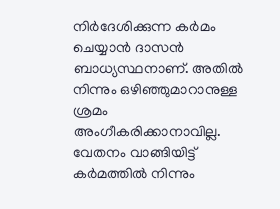നിര്‍ദേശിക്കുന്ന കര്‍മം ചെയ്യാന്‍ ദാസന്‍ ബാധ്യസ്ഥനാണ്. അതില്‍ നിന്നും ഒഴിഞ്ഞുമാറാനുള്ള ശ്രമം അംഗീകരിക്കാനാവില്ല. വേതനം വാങ്ങിയിട്ട് കര്‍മത്തില്‍ നിന്നും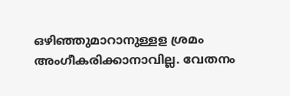ഒഴിഞ്ഞുമാറാനുള്ളള ശ്രമം അംഗീകരിക്കാനാവില്ല. വേതനം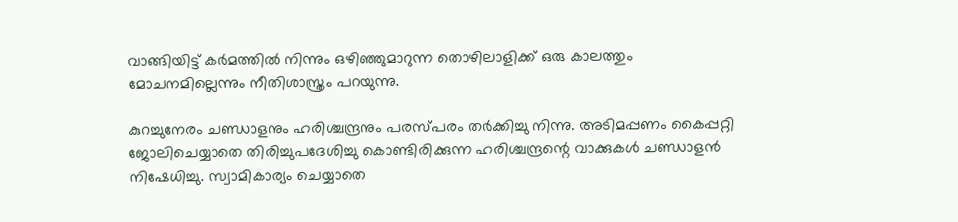വാങ്ങിയിട്ട് കര്‍മത്തില്‍ നിന്നും ഒഴിഞ്ഞുമാറുന്ന തൊഴിലാളിക്ക് ഒരു കാലത്തും മോചനമില്ലെന്നും നീതിശാസ്ത്രം പറയുന്നു.

കുറച്ചുനേരം ചണ്ഡാളനും ഹരിശ്ചന്ദ്രനും പരസ്പരം തര്‍ക്കിച്ചു നിന്നു. അടിമപ്പണം കൈപ്പറ്റി ജോലിചെയ്യാതെ തിരിച്ചുപദേശിച്ചു കൊണ്ടിരിക്കുന്ന ഹരിശ്ചന്ദ്രന്റെ വാക്കുകള്‍ ചണ്ഡാളന്‍ നിഷേധിച്ചു. സ്വാമികാര്യം ചെയ്യാതെ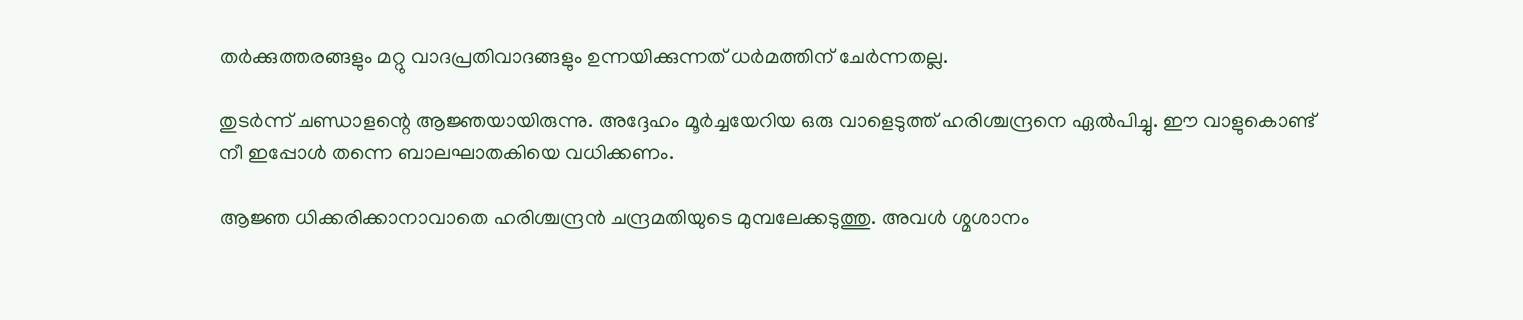തര്‍ക്കുത്തരങ്ങളും മറ്റു വാദപ്രതിവാദങ്ങളും ഉന്നയിക്കുന്നത് ധര്‍മത്തിന് ചേര്‍ന്നതല്ല.

തുടര്‍ന്ന് ചണ്ഡാളന്റെ ആജ്ഞയായിരുന്നു. അദ്ദേഹം മൂര്‍ച്ചയേറിയ ഒരു വാളെടുത്ത് ഹരിശ്ചന്ദ്രനെ ഏല്‍പിച്ചു. ഈ വാളുകൊണ്ട് നീ ഇപ്പോള്‍ തന്നെ ബാലഘാതകിയെ വധിക്കണം.

ആജ്ഞ ധിക്കരിക്കാനാവാതെ ഹരിശ്ചന്ദ്രന്‍ ചന്ദ്രമതിയുടെ മുമ്പലേക്കടുത്തു. അവള്‍ ശ്മശാനം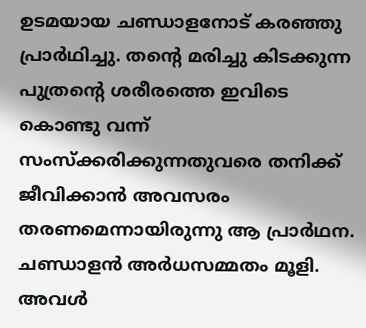ഉടമയായ ചണ്ഡാളനോട് കരഞ്ഞു പ്രാര്‍ഥിച്ചു. തന്റെ മരിച്ചു കിടക്കുന്ന പുത്രന്റെ ശരീരത്തെ ഇവിടെ കൊണ്ടു വന്ന് സംസ്‌ക്കരിക്കുന്നതുവരെ തനിക്ക് ജീവിക്കാന്‍ അവസരം തരണമെന്നായിരുന്നു ആ പ്രാര്‍ഥന. ചണ്ഡാളന്‍ അര്‍ധസമ്മതം മൂളി. അവള്‍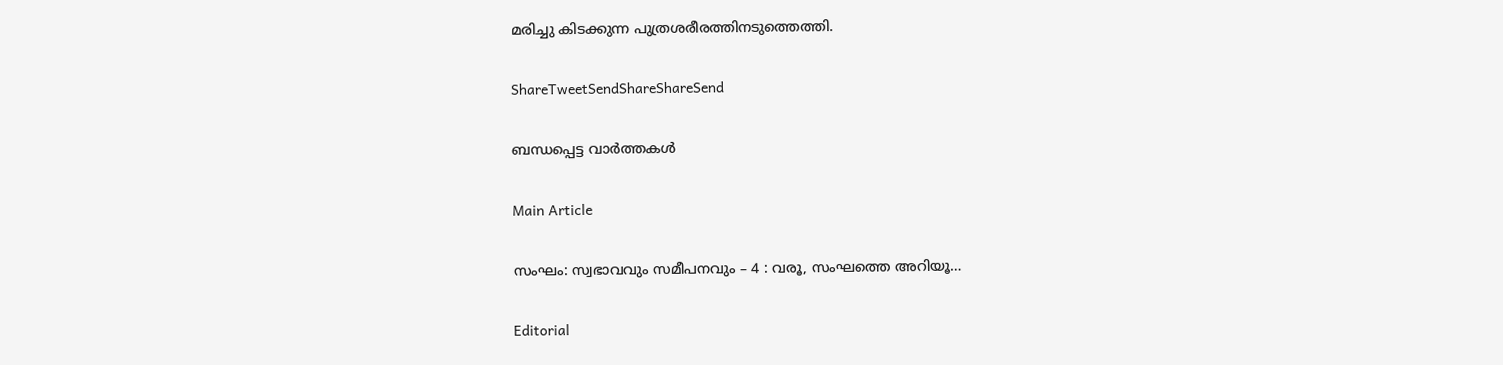മരിച്ചു കിടക്കുന്ന പുത്രശരീരത്തിനടുത്തെത്തി.

ShareTweetSendShareShareSend

ബന്ധപ്പെട്ട വാര്‍ത്തകള്‍

Main Article

സംഘം: സ്വഭാവവും സമീപനവും – 4 : വരൂ, സംഘത്തെ അറിയൂ…

Editorial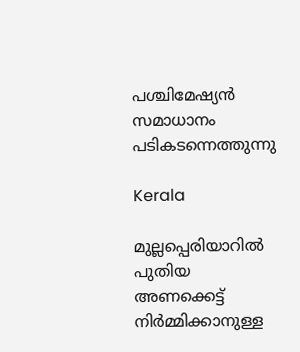പശ്ചിമേഷ്യന്‍ സമാധാനം പടികടന്നെത്തുന്നു

Kerala

മുല്ലപ്പെരിയാറിൽ പുതിയ അണക്കെട്ട് നിർമ്മിക്കാനുള്ള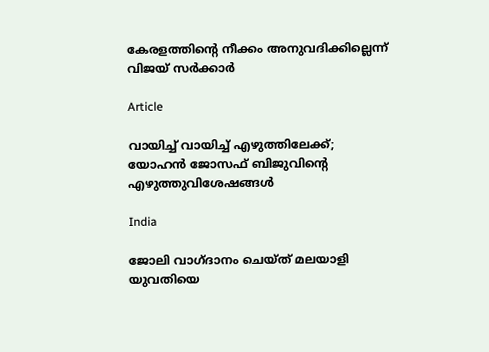കേരളത്തിന്റെ നീക്കം അനുവദിക്കില്ലെന്ന് വിജയ് സർക്കാർ

Article

വായിച്ച് വായിച്ച് എഴുത്തിലേക്ക്; യോഹന്‍ ജോസഫ് ബിജുവിന്റെ എഴുത്തുവിശേഷങ്ങള്‍

India

ജോലി വാഗ്ദാനം ചെയ്ത് മലയാളി യുവതിയെ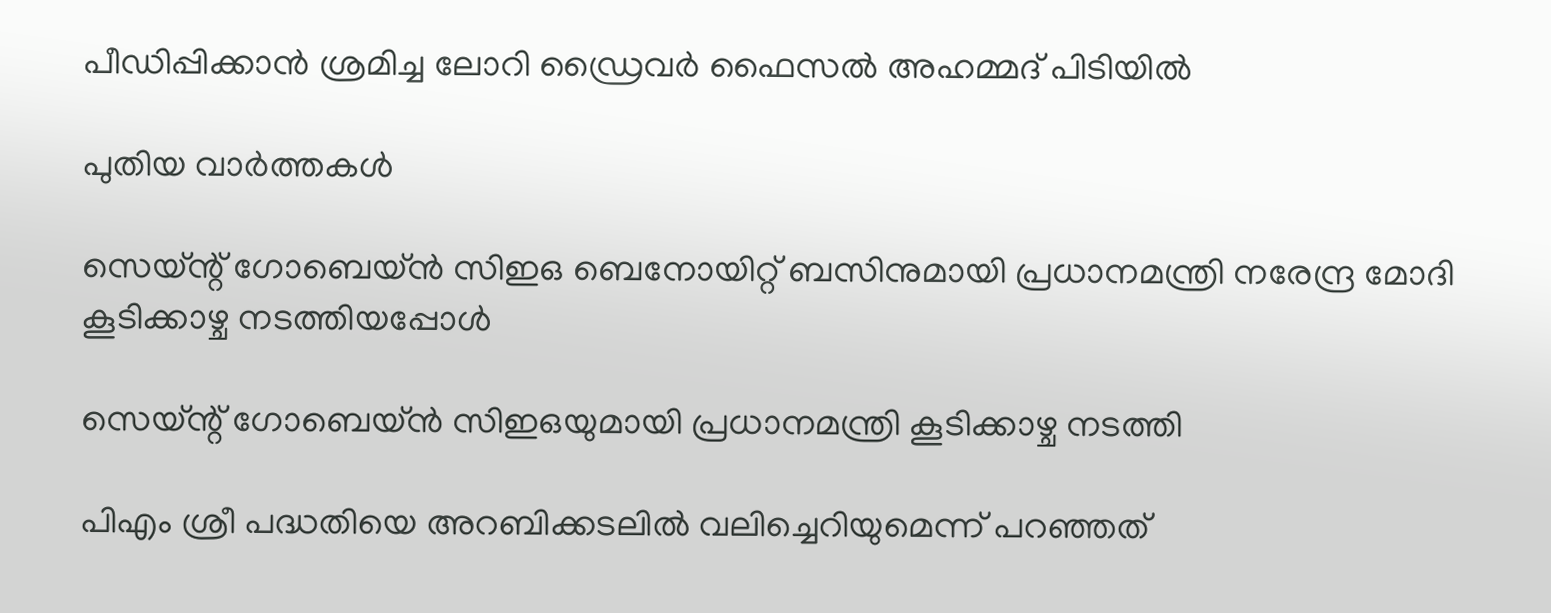പീഡിപ്പിക്കാൻ ശ്രമിച്ച ലോറി ഡ്രൈവർ ഫൈസൽ അഹമ്മദ് പിടിയിൽ

പുതിയ വാര്‍ത്തകള്‍

സെയ്ന്റ് ഗോബെയ്ന്‍ സിഇഒ ബെനോയിറ്റ് ബസിനുമായി പ്രധാനമന്ത്രി നരേന്ദ്ര മോദി കൂടിക്കാഴ്ച നടത്തിയപ്പോള്‍

സെയ്ന്റ് ഗോബെയ്ന്‍ സിഇഒയുമായി പ്രധാനമന്ത്രി കൂടിക്കാഴ്ച നടത്തി

പിഎം ശ്രീ പദ്ധതിയെ അറബിക്കടലില്‍ വലിച്ചെറിയുമെന്ന് പറഞ്ഞത്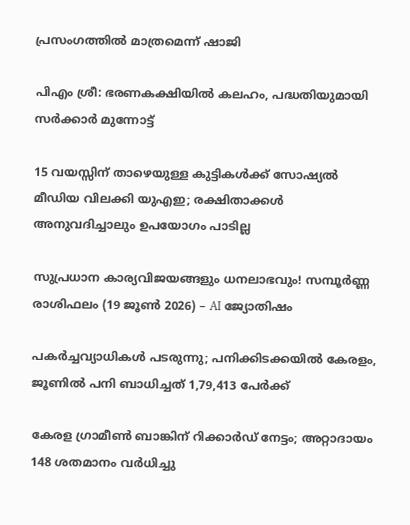പ്രസംഗത്തില്‍ മാത്രമെന്ന് ഷാജി

പിഎം ശ്രീ: ഭരണകക്ഷിയില്‍ കലഹം, പദ്ധതിയുമായി സര്‍ക്കാര്‍ മുന്നോട്ട്

15 വയസ്സിന് താഴെയുള്ള കുട്ടികൾക്ക് സോഷ്യൽ മീഡിയ വിലക്കി യുഎഇ; രക്ഷിതാക്കൾ അനുവദിച്ചാലും ഉപയോഗം പാടില്ല

സുപ്രധാന കാര്യവിജയങ്ങളും ധനലാഭവും! സമ്പൂർണ്ണ രാശിഫലം (19 ജൂൺ 2026) – AI ജ്യോതിഷം

പകര്‍ച്ചവ്യാധികള്‍ പടരുന്നു; പനിക്കിടക്കയില്‍ കേരളം, ജൂണില്‍ പനി ബാധിച്ചത് 1,79,413 പേര്‍ക്ക്

കേരള ഗ്രാമീണ്‍ ബാങ്കിന് റിക്കാര്‍ഡ് നേട്ടം; അറ്റാദായം 148 ശതമാനം വര്‍ധിച്ചു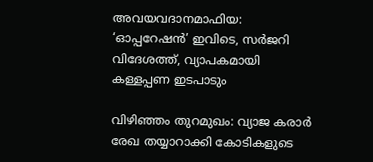അവയവദാനമാഫിയ: ‘ഓപ്പറേഷന്‍’ ഇവിടെ, സര്‍ജറി വിദേശത്ത്, വ്യാപകമായി കള്ളപ്പണ ഇടപാടും

വിഴിഞ്ഞം തുറമുഖം: വ്യാജ കരാര്‍ രേഖ തയ്യാറാക്കി കോടികളുടെ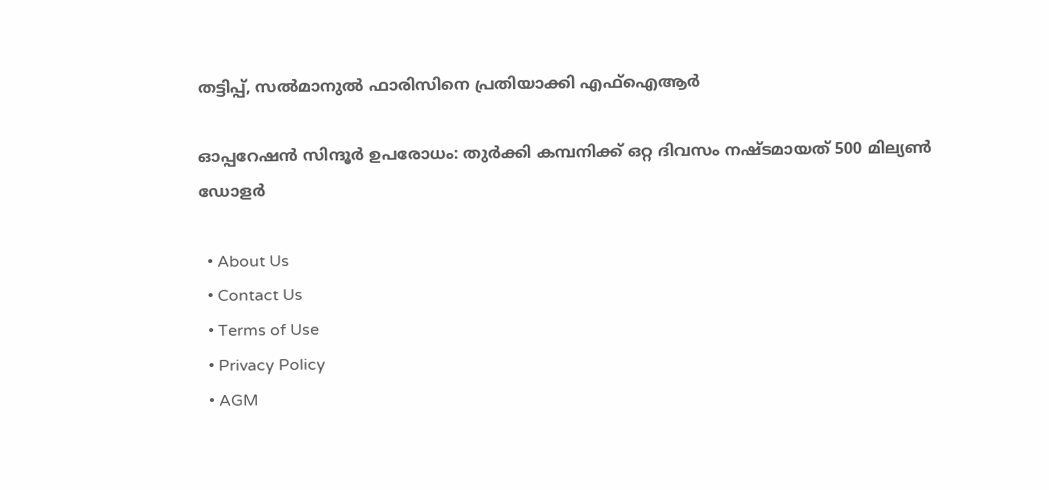തട്ടിപ്പ്, സല്‍മാനുല്‍ ഫാരിസിനെ പ്രതിയാക്കി എഫ്‌ഐആര്‍

ഓപ്പറേഷന്‍ സിന്ദൂര്‍ ഉപരോധം: തുര്‍ക്കി കമ്പനിക്ക് ഒറ്റ ദിവസം നഷ്ടമായത് 500 മില്യണ്‍ ഡോളര്‍

  • About Us
  • Contact Us
  • Terms of Use
  • Privacy Policy
  • AGM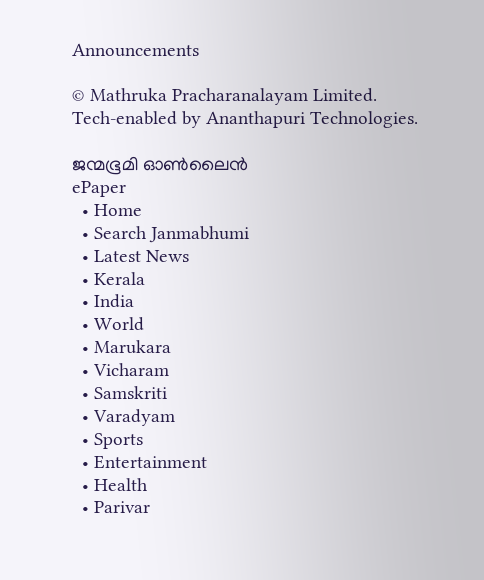Announcements

© Mathruka Pracharanalayam Limited.
Tech-enabled by Ananthapuri Technologies.

ജന്മഭൂമി ഓണ്‍ലൈന്‍
ePaper
  • Home
  • Search Janmabhumi
  • Latest News
  • Kerala
  • India
  • World
  • Marukara
  • Vicharam
  • Samskriti
  • Varadyam
  • Sports
  • Entertainment
  • Health
  • Parivar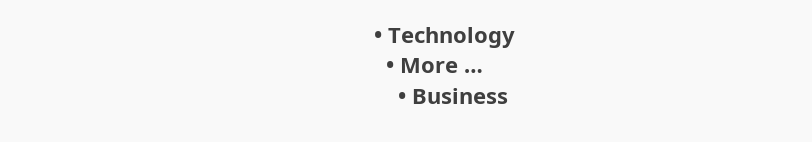• Technology
  • More …
    • Business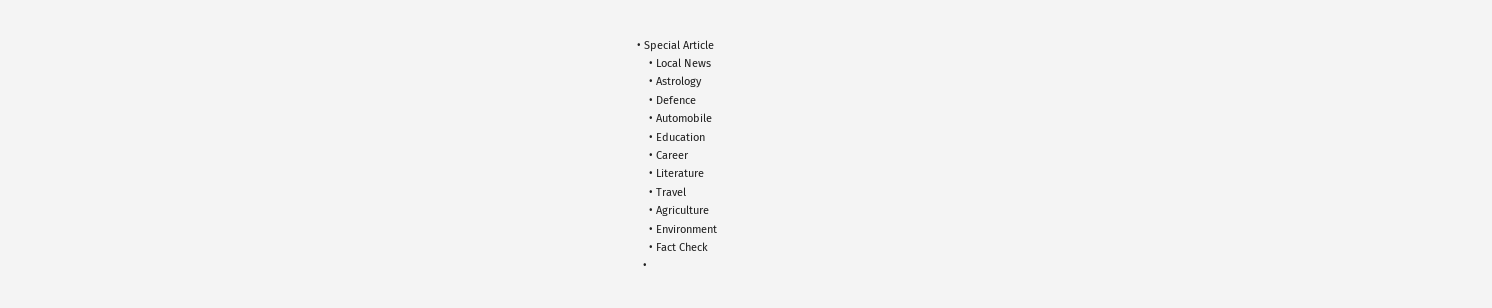• Special Article
    • Local News
    • Astrology
    • Defence
    • Automobile
    • Education
    • Career
    • Literature
    • Travel
    • Agriculture
    • Environment
    • Fact Check
  •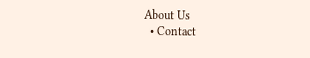About Us
  • Contact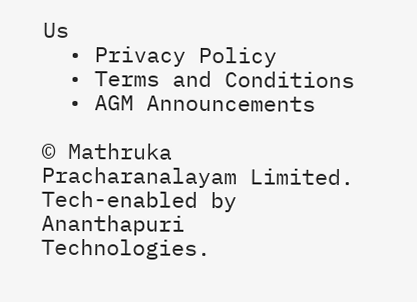Us
  • Privacy Policy
  • Terms and Conditions
  • AGM Announcements

© Mathruka Pracharanalayam Limited.
Tech-enabled by Ananthapuri Technologies.